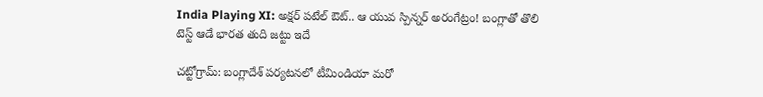India Playing XI: అక్షర్ పటేల్ ఔట్.. ఆ యువ స్పిన్నర్ అరంగేట్రం! బంగ్లాతో తొలి టెస్ట్ ఆడే భారత తుది జట్టు ఇదే

చట్టోగ్రామ్: బంగ్లాదేశ్ పర్యటనలో టీమిండియా మరో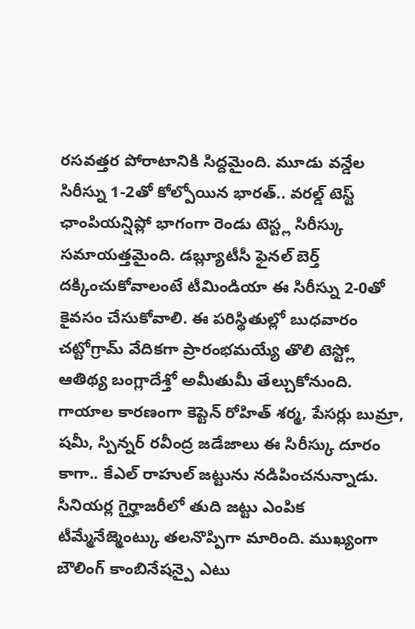రసవత్తర పోరాటానికి సిద్దమైంది. మూడు వన్డేల సిరీస్ను 1-2తో కోల్పోయిన భారత్.. వరల్డ్ టెస్ట్ ఛాంపియన్షిప్లో భాగంగా రెండు టెస్ట్ల సిరీస్కు సమాయత్తమైంది. డబ్ల్యూటీసీ ఫైనల్ బెర్త్ దక్కించుకోవాలంటే టీమిండియా ఈ సిరీస్ను 2-0తో కైవసం చేసుకోవాలి. ఈ పరిస్థితుల్లో బుధవారం చట్టోగ్రామ్ వేదికగా ప్రారంభమయ్యే తొలి టెస్ట్లో ఆతిథ్య బంగ్లాదేశ్తో అమీతుమీ తేల్చుకోనుంది.
గాయాల కారణంగా కెప్టెన్ రోహిత్ శర్మ, పేసర్లు బుమ్రా, షమీ, స్పిన్నర్ రవీంద్ర జడేజాలు ఈ సిరీస్కు దూరం కాగా.. కేఎల్ రాహుల్ జట్టును నడిపించనున్నాడు. సీనియర్ల గైర్హాజరీలో తుది జట్టు ఎంపిక టీమ్మేనేజ్మెంట్కు తలనొప్పిగా మారింది. ముఖ్యంగా బౌలింగ్ కాంబినేషన్పై ఎటు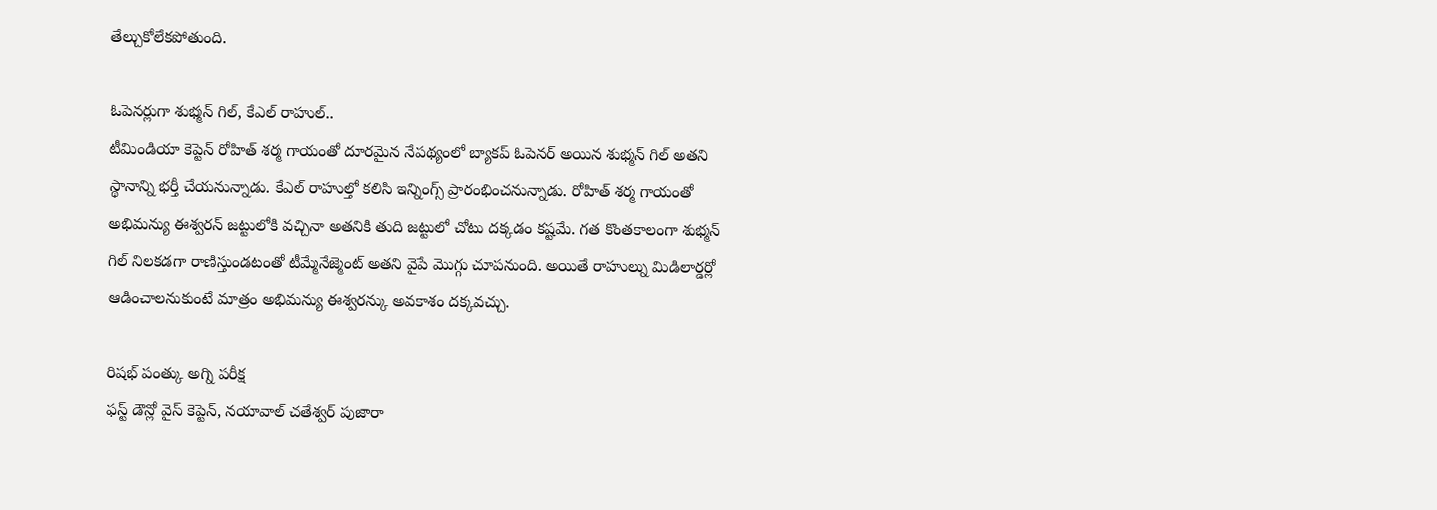తేల్చుకోలేకపోతుంది.

ఓపెనర్లుగా శుభ్మన్ గిల్, కేఎల్ రాహుల్..
టీమిండియా కెప్టెన్ రోహిత్ శర్మ గాయంతో దూరమైన నేపథ్యంలో బ్యాకప్ ఓపెనర్ అయిన శుభ్మన్ గిల్ అతని స్థానాన్ని భర్తీ చేయనున్నాడు. కేఎల్ రాహుల్తో కలిసి ఇన్నింగ్స్ ప్రారంభించనున్నాడు. రోహిత్ శర్మ గాయంతో అభిమన్యు ఈశ్వరన్ జట్టులోకి వచ్చినా అతనికి తుది జట్టులో చోటు దక్కడం కష్టమే. గత కొంతకాలంగా శుభ్మన్ గిల్ నిలకడగా రాణిస్తుండటంతో టీమ్మేనేజ్మెంట్ అతని వైపే మొగ్గు చూపనుంది. అయితే రాహుల్ను మిడిలార్డర్లో ఆడించాలనుకుంటే మాత్రం అభిమన్యు ఈశ్వరన్కు అవకాశం దక్కవచ్చు.

రిషభ్ పంత్కు అగ్ని పరీక్ష
ఫస్ట్ డౌన్లో వైస్ కెప్టెన్, నయావాల్ చతేశ్వర్ పుజారా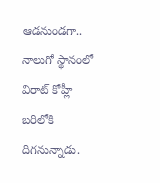ఆడనుండగా.. నాలుగో స్థానంలో విరాట్ కోహ్లీ బరిలోకి దిగనున్నాడు.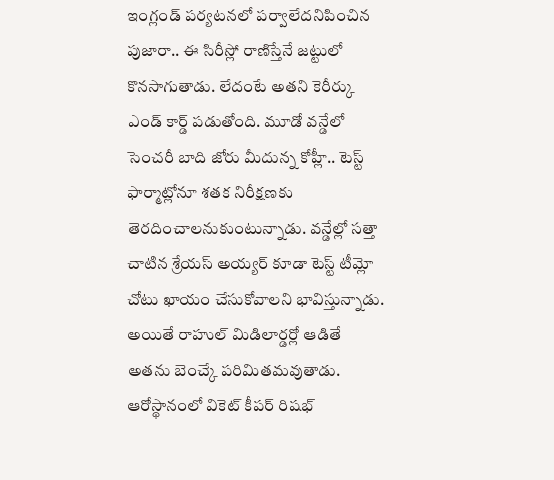ఇంగ్లండ్ పర్యటనలో పర్వాలేదనిపించిన పుజారా.. ఈ సిరీస్లో రాణిస్తేనే జట్టులో కొనసాగుతాడు. లేదంటే అతని కెరీర్కు ఎండ్ కార్డ్ పడుతోంది. మూడో వన్డేలో సెంచరీ బాది జోరు మీదున్న కోహ్లీ.. టెస్ట్ ఫార్మాట్లోనూ శతక నిరీక్షణకు తెరదించాలనుకుంటున్నాడు. వన్డేల్లో సత్తా చాటిన శ్రేయస్ అయ్యర్ కూడా టెస్ట్ టీమ్లో చోటు ఖాయం చేసుకోవాలని భావిస్తున్నాడు. అయితే రాహుల్ మిడిలార్డర్లో ఆడితే అతను బెంచ్కే పరిమితమవుతాడు. ఆరోస్థానంలో వికెట్ కీపర్ రిషభ్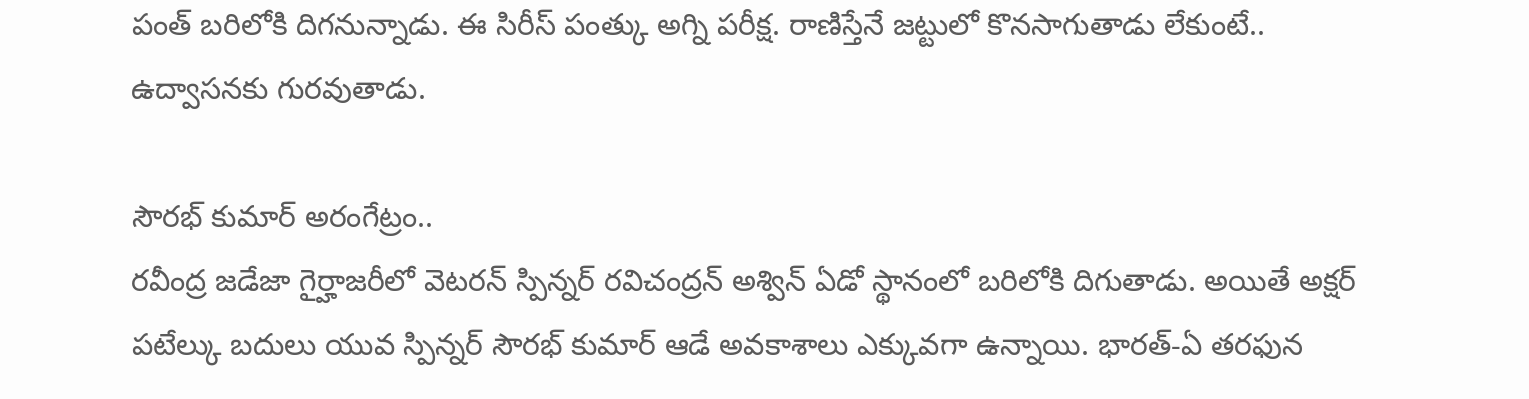పంత్ బరిలోకి దిగనున్నాడు. ఈ సిరీస్ పంత్కు అగ్ని పరీక్ష. రాణిస్తేనే జట్టులో కొనసాగుతాడు లేకుంటే.. ఉద్వాసనకు గురవుతాడు.

సౌరభ్ కుమార్ అరంగేట్రం..
రవీంద్ర జడేజా గైర్హాజరీలో వెటరన్ స్పిన్నర్ రవిచంద్రన్ అశ్విన్ ఏడో స్థానంలో బరిలోకి దిగుతాడు. అయితే అక్షర్ పటేల్కు బదులు యువ స్పిన్నర్ సౌరభ్ కుమార్ ఆడే అవకాశాలు ఎక్కువగా ఉన్నాయి. భారత్-ఏ తరఫున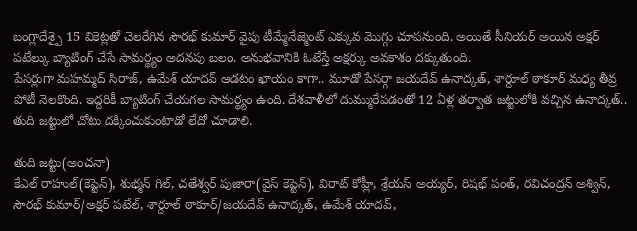బంగ్లాదేశ్పై 15 వికెట్లతో చెలరేగిన సౌరభ్ కుమార్ వైపు టీమ్మేనేజ్మెంట్ ఎక్కువ మొగ్గు చూపనుంది. అయితే సీనియర్ అయిన అక్షర్ పటేల్కు బ్యాటింగ్ చేసే సామర్థ్యం అదనపు బలం. అనుభవానికి ఓటేస్తే అక్షర్కు అవకాశం దక్కుతుంది.
పేసర్లుగా మహమ్మద్ సిరాజ్, ఉమేశ్ యాదవ్ ఆడటం ఖాయం కాగా.. మూడో పేసర్గా జయదేవ్ ఉనాద్కత్, శార్దూల్ ఠాకూర్ మధ్య తీవ్ర పోటీ నెలకొంది. ఇద్దరికీ బ్యాటింగ్ చేయగల సామర్థ్యం ఉంది. దేశవాళీలో దుమ్మురేపడంతో 12 ఏళ్ల తర్వాత జట్టులోకి వచ్చిన ఉనాద్కత్.. తుది జట్టులో చోటు దక్కించుకుంటాడో లేదో చూడాలి.

తుది జట్టు(అంచనా)
కేఎల్ రాహుల్(కెప్టెన్), శుభ్మన్ గిల్, చతేశ్వర్ పుజారా(వైస్ కెప్టెన్), విరాట్ కోహ్లీ, శ్రేయస్ అయ్యర్, రిషభ్ పంత్, రవిచంద్రన్ అశ్విన్, సౌరభ్ కుమార్/అక్షర్ పటేల్, శార్దూల్ ఠాకూర్/జయదేవ్ ఉనాద్కత్, ఉమేశ్ యాదవ్,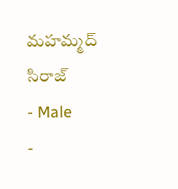మహమ్మద్ సిరాజ్
- Male
-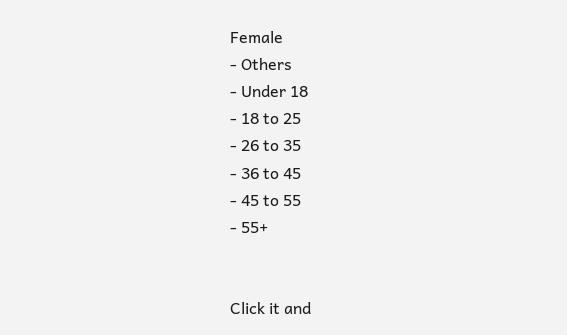Female
- Others
- Under 18
- 18 to 25
- 26 to 35
- 36 to 45
- 45 to 55
- 55+


Click it and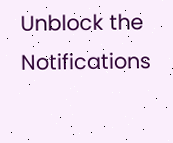Unblock the Notifications